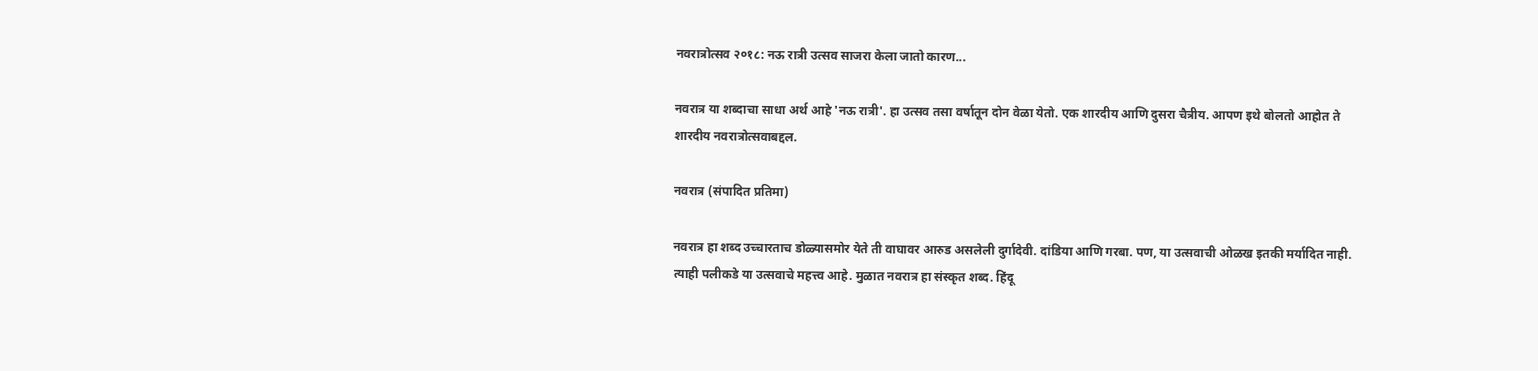नवरात्रोत्सव २०१८: नऊ रात्री उत्सव साजरा केला जातो कारण...

नवरात्र या शब्दाचा साधा अर्थ आहे 'नऊ रात्री'. हा उत्सव तसा वर्षातून दोन वेळा येतो. एक शारदीय आणि दुसरा चैत्रीय. आपण इथे बोलतो आहोत ते शारदीय नवरात्रोत्सवाबद्दल.

नवरात्र (संपादित प्रतिमा)

नवरात्र हा शब्द उच्चारताच डोळ्यासमोर येते ती वाघावर आरुड असलेली दुर्गादेवी. दांडिया आणि गरबा. पण, या उत्सवाची ओळख इतकी मर्यादित नाही. त्याही पलीकडे या उत्सवाचे महत्त्व आहे. मुळात नवरात्र हा संस्कृत शब्द. हिंदू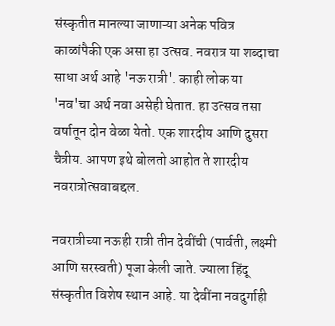संस्कृतीत मानल्या जाणाऱ्या अनेक पवित्र काळांपैकी एक असा हा उत्सव. नवरात्र या शब्दाचा साधा अर्थ आहे 'नऊ रात्री'. काही लोक या 'नव'चा अर्थ नवा असेही घेतात. हा उत्सव तसा वर्षातून दोन वेळा येतो. एक शारदीय आणि दुसरा चैत्रीय. आपण इथे बोलतो आहोत ते शारदीय नवरात्रोत्सवाबद्दल.

नवरात्रीच्या नऊही रात्री तीन देवींची (पार्वती, लक्ष्मी आणि सरस्वती) पूजा केली जाते. ज्याला हिंदू संस्कृतीत विशेष स्थान आहे. या देवींना नवदुर्गाही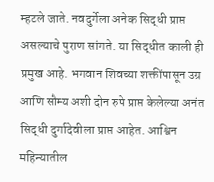म्हटले जाते. नवदुर्गेला अनेक सिद्धी प्राप्त असल्याचे पुराण सांगते. या सिद्धीत काली ही प्रमुख आहे. भगवान शिवच्या शक्तींपासून उग्र आणि सौम्य अशी दोन रुपे प्राप्त केलेल्या अनंत सिद्धी दुर्गादेवीला प्राप्त आहेत. आश्विन महिन्यातील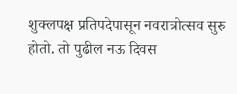शुक्लपक्ष प्रतिपदेपासून नवरात्रोत्सव सुरु होतो. तो पुढील नऊ दिवस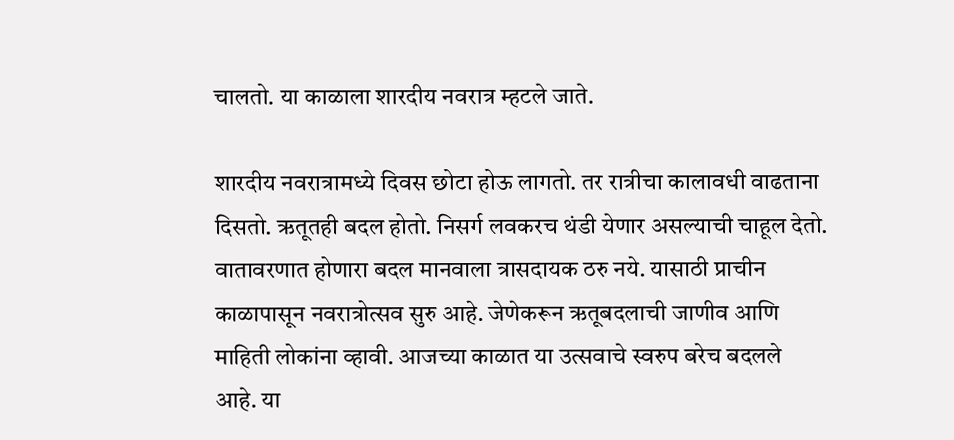चालतो. या काळाला शारदीय नवरात्र म्हटले जाते.

शारदीय नवरात्रामध्ये दिवस छोटा होऊ लागतो. तर रात्रीचा कालावधी वाढताना दिसतो. ऋतूतही बदल होतो. निसर्ग लवकरच थंडी येणार असल्याची चाहूल देतो. वातावरणात होणारा बदल मानवाला त्रासदायक ठरु नये. यासाठी प्राचीन काळापासून नवरात्रोत्सव सुरु आहे. जेणेकरून ऋतूबदलाची जाणीव आणि माहिती लोकांना व्हावी. आजच्या काळात या उत्सवाचे स्वरुप बरेच बदलले आहे. या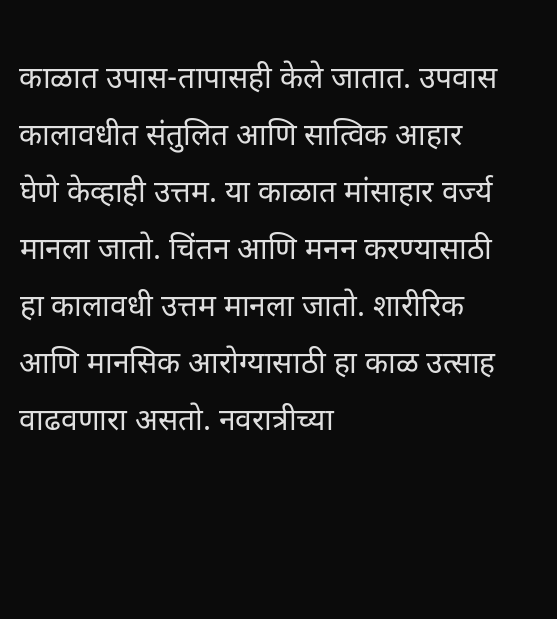काळात उपास-तापासही केले जातात. उपवास कालावधीत संतुलित आणि सात्विक आहार घेणे केव्हाही उत्तम. या काळात मांसाहार वर्ज्य मानला जातो. चिंतन आणि मनन करण्यासाठी हा कालावधी उत्तम मानला जातो. शारीरिक आणि मानसिक आरोग्यासाठी हा काळ उत्साह वाढवणारा असतो. नवरात्रीच्या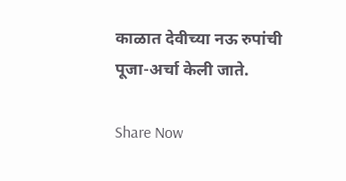काळात देवीच्या नऊ रुपांची पूजा-अर्चा केली जाते.

Share Now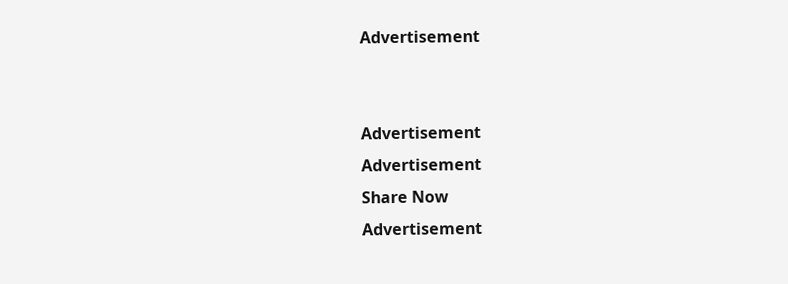Advertisement


Advertisement
Advertisement
Share Now
Advertisement